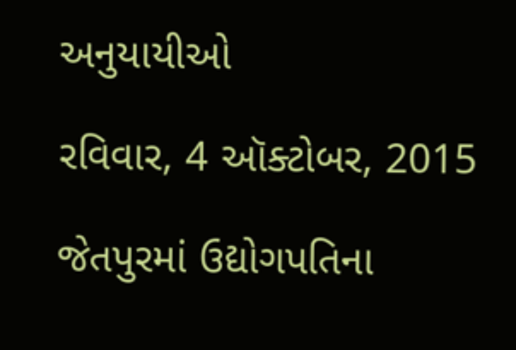અનુયાયીઓ

રવિવાર, 4 ઑક્ટોબર, 2015

જેતપુરમાં ઉદ્યોગપતિના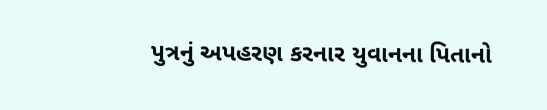પુત્રનું અપહરણ કરનાર યુવાનના પિતાનો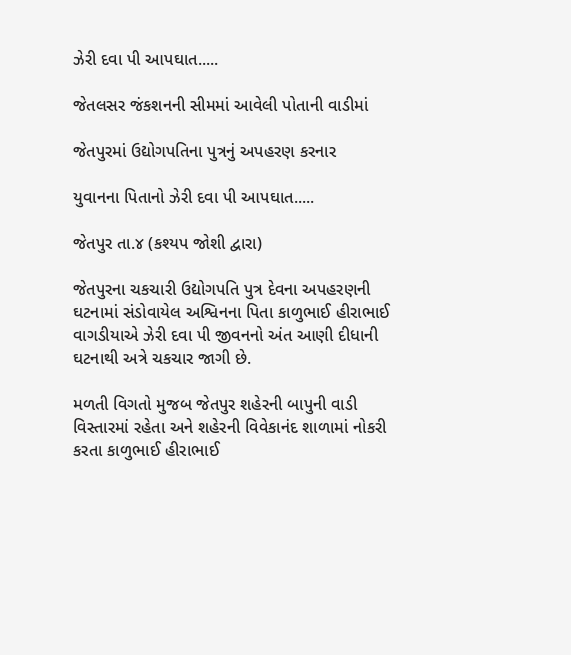ઝેરી દવા પી આપઘાત.....

જેતલસર જંકશનની સીમમાં આવેલી પોતાની વાડીમાં

જેતપુરમાં ઉદ્યોગપતિના પુત્રનું અપહરણ કરનાર

યુવાનના પિતાનો ઝેરી દવા પી આપઘાત.....

જેતપુર તા.૪ (કશ્યપ જોશી દ્વારા)

જેતપુરના ચકચારી ઉદ્યોગપતિ પુત્ર દેવના અપહરણની ઘટનામાં સંડોવાયેલ અશ્વિનના પિતા કાળુભાઈ હીરાભાઈ વાગડીયાએ ઝેરી દવા પી જીવનનો અંત આણી દીધાની ઘટનાથી અત્રે ચકચાર જાગી છે.

મળતી વિગતો મુજબ જેતપુર શહેરની બાપુની વાડી વિસ્તારમાં રહેતા અને શહેરની વિવેકાનંદ શાળામાં નોકરી કરતા કાળુભાઈ હીરાભાઈ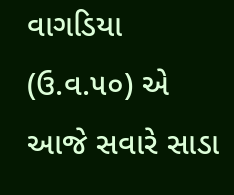વાગડિયા (ઉ.વ.૫૦) એ આજે સવારે સાડા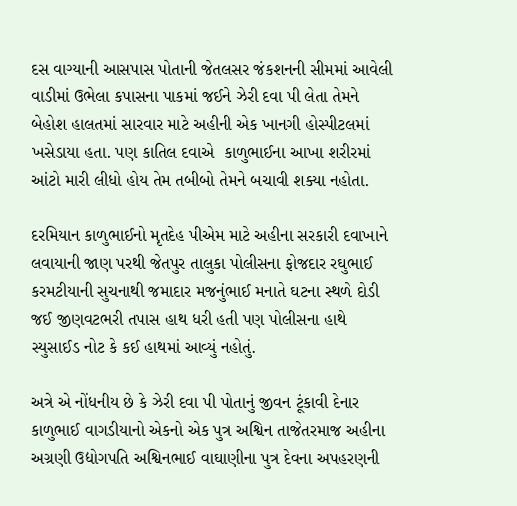દસ વાગ્યાની આસપાસ પોતાની જેતલસર જંકશનની સીમમાં આવેલી વાડીમાં ઉભેલા કપાસના પાકમાં જઈને ઝેરી દવા પી લેતા તેમને બેહોશ હાલતમાં સારવાર માટે અહીની એક ખાનગી હોસ્પીટલમાં ખસેડાયા હતા. પણ કાતિલ દવાએ  કાળુભાઈના આખા શરીરમાં આંટો મારી લીધો હોય તેમ તબીબો તેમને બચાવી શક્યા નહોતા.

દરમિયાન કાળુભાઈનો મૃતદેહ પીએમ માટે અહીના સરકારી દવાખાને લવાયાની જાણ પરથી જેતપુર તાલુકા પોલીસના ફોજદાર રઘુભાઈ કરમટીયાની સુચનાથી જમાદાર મજનુંભાઈ મનાતે ઘટના સ્થળે દોડી જઈ જીણવટભરી તપાસ હાથ ધરી હતી પણ પોલીસના હાથે સ્યુસાઈડ નોટ કે કઈ હાથમાં આવ્યું નહોતું.

અત્રે એ નોંધનીય છે કે ઝેરી દવા પી પોતાનું જીવન ટૂંકાવી દેનાર કાળુભાઈ વાગડીયાનો એકનો એક પુત્ર અશ્વિન તાજેતરમાજ અહીના અગ્રણી ઉદ્યોગપતિ અશ્વિનભાઈ વાઘાણીના પુત્ર દેવના અપહરણની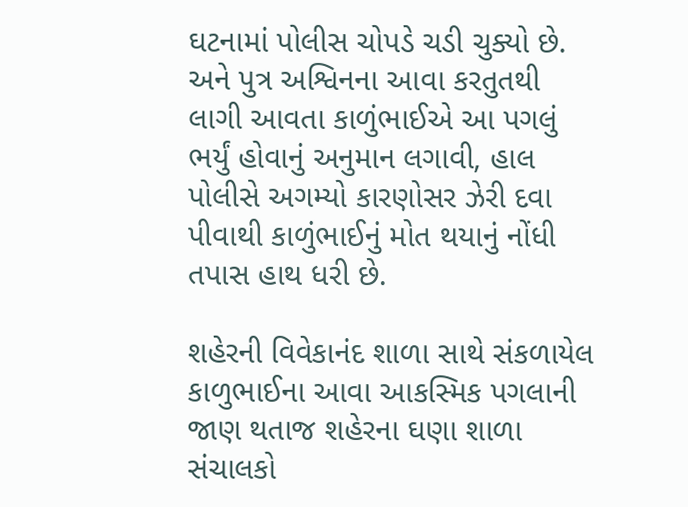ઘટનામાં પોલીસ ચોપડે ચડી ચુક્યો છે. અને પુત્ર અશ્વિનના આવા કરતુતથી લાગી આવતા કાળુંભાઈએ આ પગલું ભર્યું હોવાનું અનુમાન લગાવી, હાલ પોલીસે અગમ્યો કારણોસર ઝેરી દવા પીવાથી કાળુંભાઈનું મોત થયાનું નોંધી તપાસ હાથ ધરી છે.

શહેરની વિવેકાનંદ શાળા સાથે સંકળાયેલ કાળુભાઈના આવા આકસ્મિક પગલાની જાણ થતાજ શહેરના ઘણા શાળા સંચાલકો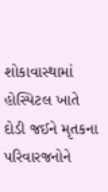શોકાવાસ્થામાં હોસ્પિટલ ખાતે દોડી જઈને મૃતકના પરિવારજનોને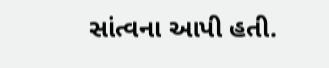સાંત્વના આપી હતી.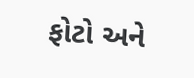ફોટો અને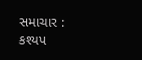સમાચાર : કશ્યપ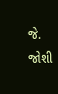જે. જોશી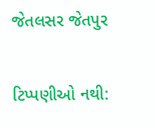જેતલસર જેતપુર

ટિપ્પણીઓ નથી: